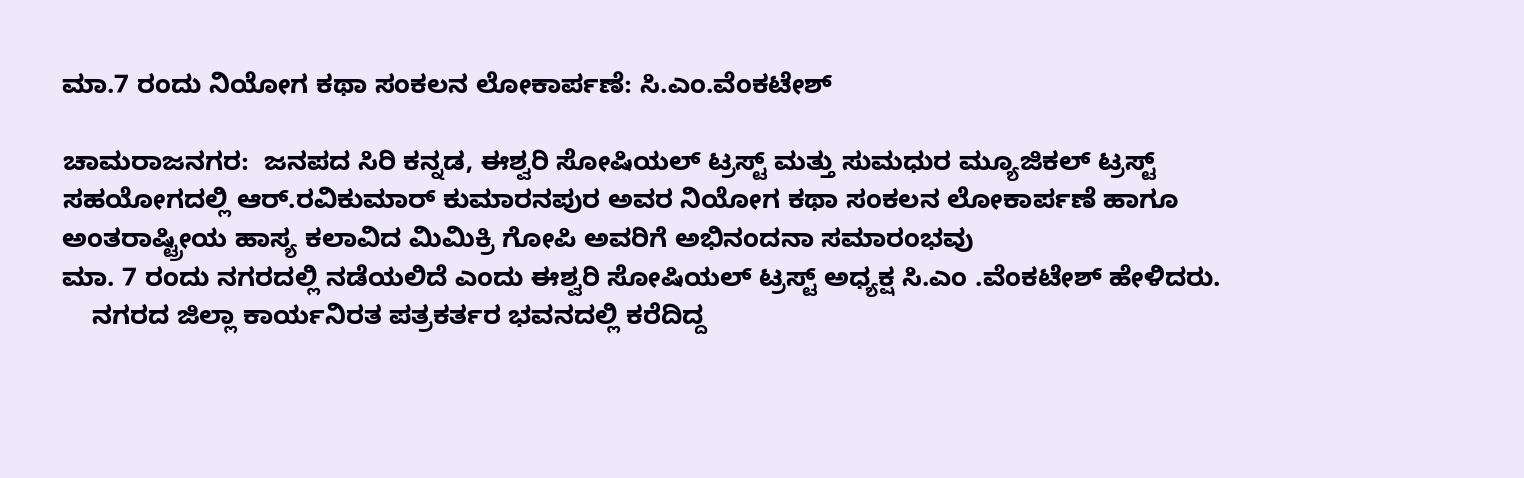ಮಾ.7 ರಂದು ನಿಯೋಗ ಕಥಾ ಸಂಕಲನ ಲೋಕಾರ್ಪಣೆ: ಸಿ.ಎಂ.ವೆಂಕಟೇಶ್

ಚಾಮರಾಜನಗರ:  ಜನಪದ ಸಿರಿ ಕನ್ನಡ, ಈಶ್ವರಿ ಸೋಷಿಯಲ್ ಟ್ರಸ್ಟ್ ಮತ್ತು ಸುಮಧುರ ಮ್ಯೂಜಿಕಲ್ ಟ್ರಸ್ಟ್ ಸಹಯೋಗದಲ್ಲಿ ಆರ್.ರವಿಕುಮಾರ್ ಕುಮಾರನಪುರ ಅವರ ನಿಯೋಗ ಕಥಾ ಸಂಕಲನ ಲೋಕಾರ್ಪಣೆ ಹಾಗೂ ಅಂತರಾಷ್ಟ್ರೀಯ ಹಾಸ್ಯ ಕಲಾವಿದ ಮಿಮಿಕ್ರಿ ಗೋಪಿ ಅವರಿಗೆ ಅಭಿನಂದನಾ ಸಮಾರಂಭವು
ಮಾ. 7 ರಂದು ನಗರದಲ್ಲಿ ನಡೆಯಲಿದೆ ಎಂದು ಈಶ್ವರಿ ಸೋಷಿಯಲ್ ಟ್ರಸ್ಟ್ ಅಧ್ಯಕ್ಷ ಸಿ.ಎಂ .ವೆಂಕಟೇಶ್ ಹೇಳಿದರು.
    ನಗರದ ಜಿಲ್ಲಾ ಕಾರ್ಯನಿರತ ಪತ್ರಕರ್ತರ ಭವನದಲ್ಲಿ ಕರೆದಿದ್ದ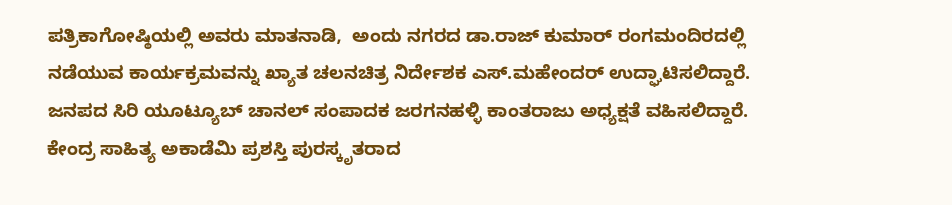ಪತ್ರಿಕಾಗೋಷ್ಠಿಯಲ್ಲಿ ಅವರು ಮಾತನಾಡಿ,  ಅಂದು ನಗರದ ಡಾ.ರಾಜ್ ಕುಮಾರ್ ರಂಗಮಂದಿರದಲ್ಲಿ ನಡೆಯುವ ಕಾರ್ಯಕ್ರಮವನ್ನು ಖ್ಯಾತ ಚಲನಚಿತ್ರ ನಿರ್ದೇಶಕ ಎಸ್.ಮಹೇಂದರ್ ಉದ್ಘಾಟಿಸಲಿದ್ದಾರೆ. ಜನಪದ ಸಿರಿ ಯೂಟ್ಯೂಬ್ ಚಾನಲ್ ಸಂಪಾದಕ ಜರಗನಹಳ್ಳಿ ಕಾಂತರಾಜು ಅಧ್ಯಕ್ಷತೆ ವಹಿಸಲಿದ್ದಾರೆ. ಕೇಂದ್ರ ಸಾಹಿತ್ಯ ಅಕಾಡೆಮಿ ಪ್ರಶಸ್ತಿ ಪುರಸ್ಕೃತರಾದ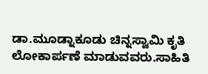ಡಾ.ಮೂಡ್ನಾಕೂಡು ಚಿನ್ನಸ್ವಾಮಿ ಕೃತಿ ಲೋಕಾರ್ಪಣೆ ಮಾಡುವವರು.ಸಾಹಿತಿ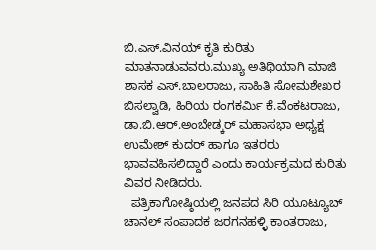ಬಿ.ಎಸ್.ವಿನಯ್ ಕೃತಿ ಕುರಿತು ಮಾತನಾಡುವವರು.ಮುಖ್ಯ ಅತಿಥಿಯಾಗಿ ಮಾಜಿ ಶಾಸಕ ಎಸ್.ಬಾಲರಾಜು, ಸಾಹಿತಿ ಸೋಮಶೇಖರ ಬಿಸಲ್ವಾಡಿ, ಹಿರಿಯ ರಂಗಕರ್ಮಿ ಕೆ.ವೆಂಕಟರಾಜು, ಡಾ.ಬಿ.ಆರ್.ಅಂಬೇಡ್ಕರ್ ಮಹಾಸಭಾ ಅಧ್ಯಕ್ಷ ಉಮೇಶ್ ಕುದರ್ ಹಾಗೂ ಇತರರು ಭಾವವಹಿಸಲಿದ್ದಾರೆ ಎಂದು ಕಾರ್ಯಕ್ರಮದ ಕುರಿತು ವಿವರ ನೀಡಿದರು.
  ಪತ್ರಿಕಾಗೋಷ್ಠಿಯಲ್ಲಿ ಜನಪದ ಸಿರಿ ಯೂಟ್ಯೂಬ್ ಚಾನಲ್ ಸಂಪಾದಕ ಜರಗನಹಳ್ಳಿ ಕಾಂತರಾಜು,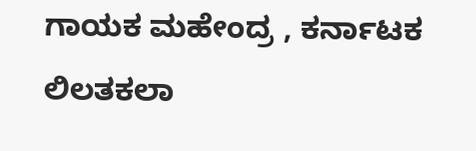ಗಾಯಕ ಮಹೇಂದ್ರ , ಕರ್ನಾಟಕ
ಲಿಲತಕಲಾ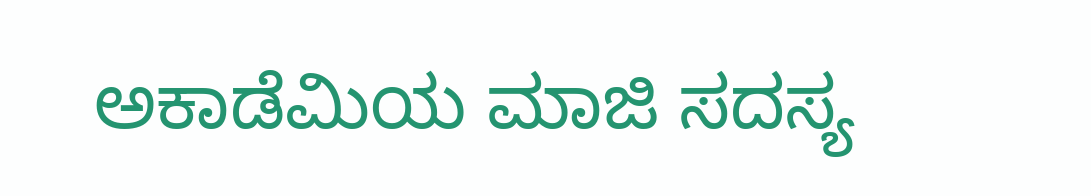ಅಕಾಡೆಮಿಯ ಮಾಜಿ ಸದಸ್ಯ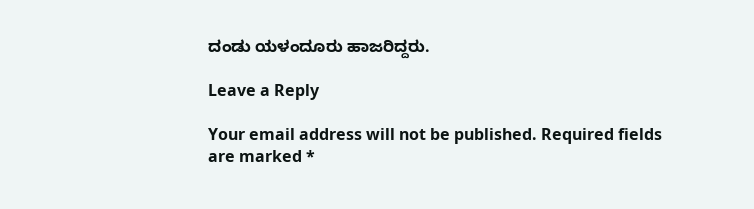ದಂಡು ಯಳಂದೂರು ಹಾಜರಿದ್ದರು.

Leave a Reply

Your email address will not be published. Required fields are marked *